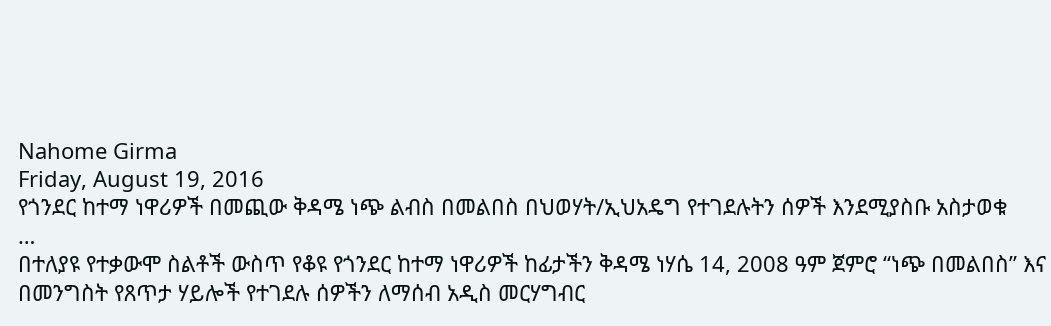Nahome Girma
Friday, August 19, 2016
የጎንደር ከተማ ነዋሪዎች በመጪው ቅዳሜ ነጭ ልብስ በመልበስ በህወሃት/ኢህአዴግ የተገደሉትን ሰዎች እንደሚያስቡ አስታወቁ
…
በተለያዩ የተቃውሞ ስልቶች ውስጥ የቆዩ የጎንደር ከተማ ነዋሪዎች ከፊታችን ቅዳሜ ነሃሴ 14, 2008 ዓም ጀምሮ “ነጭ በመልበስ” እና በመንግስት የጸጥታ ሃይሎች የተገደሉ ሰዎችን ለማሰብ አዲስ መርሃግብር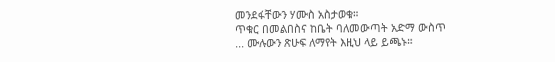መንደፋቸውን ሃሙስ አስታወቁ።
ጥቁር በመልበስና ከቤት ባለመውጣት አድማ ውስጥ
... ሙሉውን ጽሁፍ ለማየት እዚህ ላይ ይጫኑ።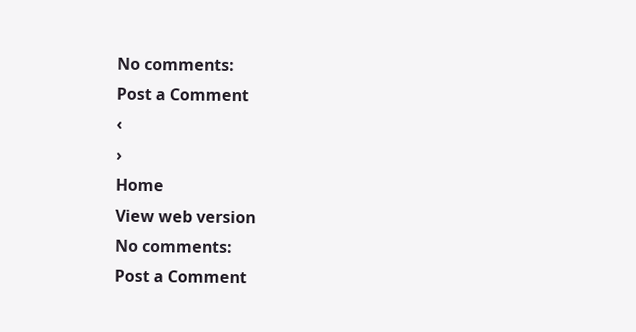No comments:
Post a Comment
‹
›
Home
View web version
No comments:
Post a Comment